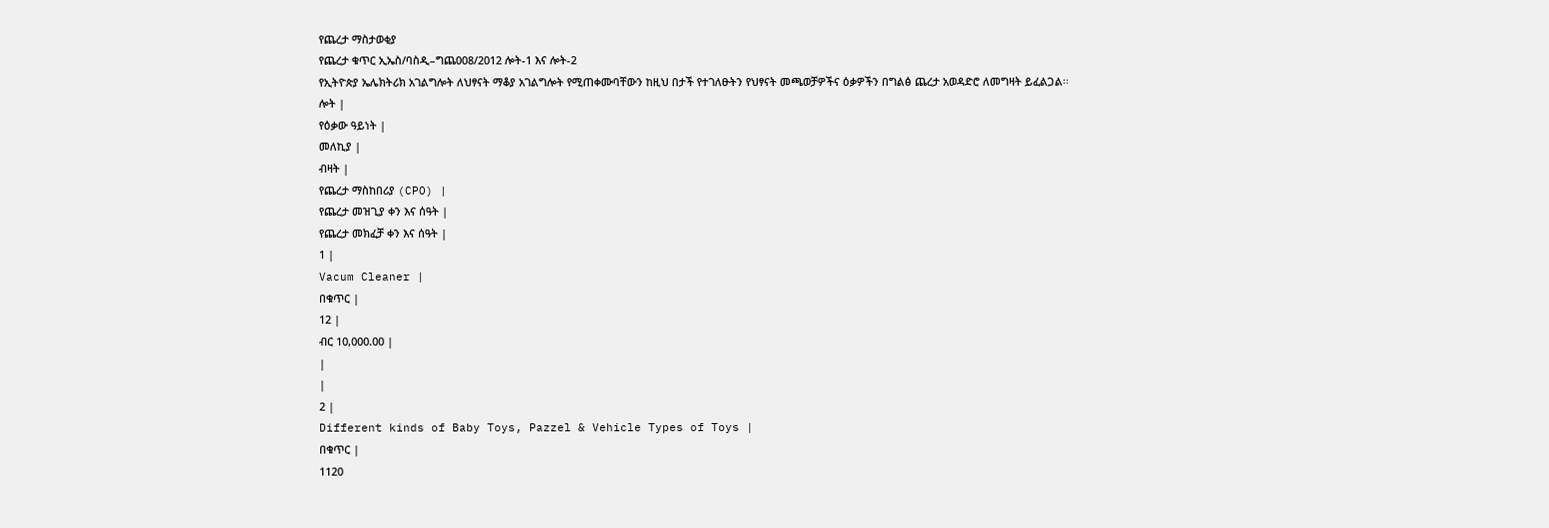የጨረታ ማስታወቂያ
የጨረታ ቁጥር ኢኤስ/ባስዲ–ግጨ008/2012 ሎት-1 እና ሎት-2
የኢትዮጵያ ኤሌክትሪክ አገልግሎት ለህፃናት ማቆያ አገልግሎት የሚጠቀሙባቸውን ከዚህ በታች የተገለፁትን የህፃናት መጫወቻዎችና ዕቃዎችን በግልፅ ጨረታ አወዳድሮ ለመግዛት ይፈልጋል፡፡
ሎት |
የዕቃው ዓይነት |
መለኪያ |
ብዛት |
የጨረታ ማስከበሪያ (CPO) |
የጨረታ መዝጊያ ቀን እና ሰዓት |
የጨረታ መክፈቻ ቀን እና ሰዓት |
1 |
Vacum Cleaner |
በቁጥር |
12 |
ብር 10,000.00 |
|
|
2 |
Different kinds of Baby Toys, Pazzel & Vehicle Types of Toys |
በቁጥር |
1120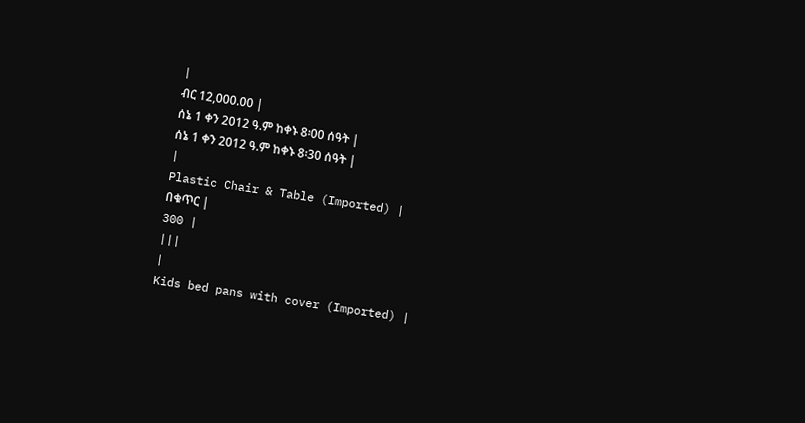|
ብር 12,000.00 |
ሰኔ 1 ቀን 2012 ዓ.ም ከቀኑ 8፡00 ሰዓት |
ሰኔ 1 ቀን 2012 ዓ.ም ከቀኑ 8፡30 ሰዓት |
|
Plastic Chair & Table (Imported) |
በቁጥር |
300 |
|||
|
Kids bed pans with cover (Imported) |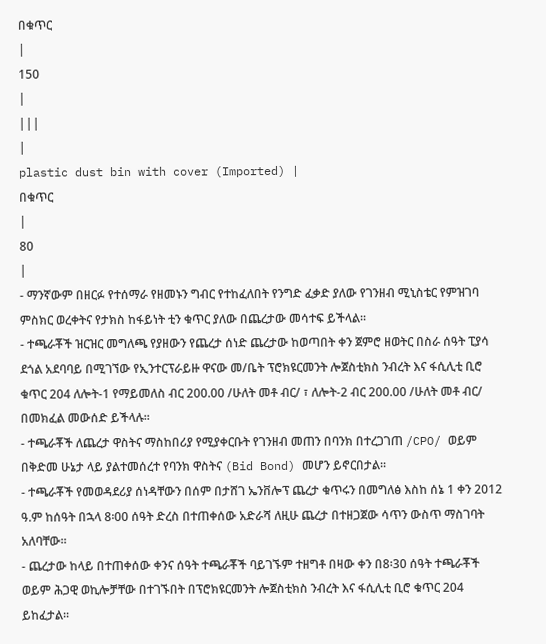በቁጥር
|
150
|
|||
|
plastic dust bin with cover (Imported) |
በቁጥር
|
80
|
- ማንኛውም በዘርፉ የተሰማራ የዘመኑን ግብር የተከፈለበት የንግድ ፈቃድ ያለው የገንዘብ ሚኒስቴር የምዝገባ ምስክር ወረቀትና የታክስ ከፋይነት ቲን ቁጥር ያለው በጨረታው መሳተፍ ይችላል፡፡
- ተጫራቾች ዝርዝር መግለጫ የያዘውን የጨረታ ሰነድ ጨረታው ከወጣበት ቀን ጀምሮ ዘወትር በስራ ሰዓት ፒያሳ ደጎል አደባባይ በሚገኘው የኢንተርፕራይዙ ዋናው መ/ቤት ፕሮክዩርመንት ሎጀስቲክስ ንብረት እና ፋሲሊቲ ቢሮ ቁጥር 204 ለሎት-1 የማይመለስ ብር 200.00 /ሁለት መቶ ብር/ ፣ ለሎት-2 ብር 200.00 /ሁለት መቶ ብር/ በመክፈል መውሰድ ይችላሉ፡፡
- ተጫራቾች ለጨረታ ዋስትና ማስከበሪያ የሚያቀርቡት የገንዘብ መጠን በባንክ በተረጋገጠ /CPO/ ወይም በቅድመ ሁኔታ ላይ ያልተመሰረተ የባንክ ዋስትና (Bid Bond) መሆን ይኖርበታል፡፡
- ተጫራቾች የመወዳደሪያ ሰነዳቸውን በሰም በታሸገ ኤንቨሎፕ ጨረታ ቁጥሩን በመግለፅ እስከ ሰኔ 1 ቀን 2012 ዓ.ም ከሰዓት በኋላ 8፡00 ሰዓት ድረስ በተጠቀሰው አድራሻ ለዚሁ ጨረታ በተዘጋጀው ሳጥን ውስጥ ማስገባት አለባቸው፡፡
- ጨረታው ከላይ በተጠቀሰው ቀንና ሰዓት ተጫራቾች ባይገኙም ተዘግቶ በዛው ቀን በ8፡30 ሰዓት ተጫራቾች ወይም ሕጋዊ ወኪሎቻቸው በተገኙበት በፕሮክዩርመንት ሎጀስቲክስ ንብረት እና ፋሲሊቲ ቢሮ ቁጥር 204 ይከፈታል፡፡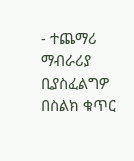- ተጨማሪ ማብራሪያ ቢያስፈልግዎ በስልክ ቁጥር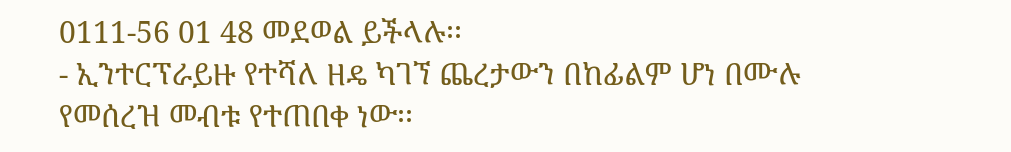0111-56 01 48 መደወል ይችላሉ፡፡
- ኢንተርፕራይዙ የተሻለ ዘዴ ካገኘ ጨረታውን በከፊልም ሆነ በሙሉ የመሰረዝ መብቱ የተጠበቀ ነው፡፡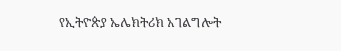የኢትዮጵያ ኤሌክትሪክ አገልግሎት